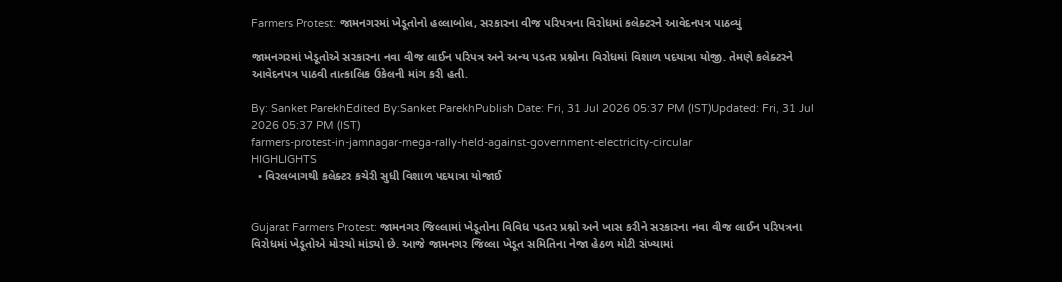Farmers Protest: જામનગરમાં ખેડૂતોનો હલ્લાબોલ, સરકારના વીજ પરિપત્રના વિરોધમાં કલેક્ટરને આવેદનપત્ર પાઠવ્યું

જામનગરમાં ખેડૂતોએ સરકારના નવા વીજ લાઈન પરિપત્ર અને અન્ય પડતર પ્રશ્નોના વિરોધમાં વિશાળ પદયાત્રા યોજી. તેમણે કલેક્ટરને આવેદનપત્ર પાઠવી તાત્કાલિક ઉકેલની માંગ કરી હતી.

By: Sanket ParekhEdited By:Sanket ParekhPublish Date: Fri, 31 Jul 2026 05:37 PM (IST)Updated: Fri, 31 Jul 2026 05:37 PM (IST)
farmers-protest-in-jamnagar-mega-rally-held-against-government-electricity-circular
HIGHLIGHTS
  • વિરલબાગથી કલેક્ટર કચેરી સુધી વિશાળ પદયાત્રા યોજાઈ


Gujarat Farmers Protest: જામનગર જિલ્લામાં ખેડૂતોના વિવિધ પડતર પ્રશ્નો અને ખાસ કરીને સરકારના નવા વીજ લાઈન પરિપત્રના વિરોધમાં ખેડૂતોએ મોરચો માંડ્યો છે. આજે જામનગર જિલ્લા ખેડૂત સમિતિના નેજા હેઠળ મોટી સંખ્યામાં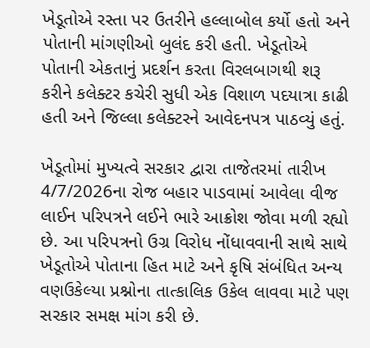ખેડૂતોએ રસ્તા પર ઉતરીને હલ્લાબોલ કર્યો હતો અને પોતાની માંગણીઓ બુલંદ કરી હતી. ખેડૂતોએ પોતાની એકતાનું પ્રદર્શન કરતા વિરલબાગથી શરૂ કરીને કલેક્ટર કચેરી સુધી એક વિશાળ પદયાત્રા કાઢી હતી અને જિલ્લા કલેક્ટરને આવેદનપત્ર પાઠવ્યું હતું.

ખેડૂતોમાં મુખ્યત્વે સરકાર દ્વારા તાજેતરમાં તારીખ 4/7/2026ના રોજ બહાર પાડવામાં આવેલા વીજ લાઈન પરિપત્રને લઈને ભારે આક્રોશ જોવા મળી રહ્યો છે. આ પરિપત્રનો ઉગ્ર વિરોધ નોંધાવવાની સાથે સાથે ખેડૂતોએ પોતાના હિત માટે અને કૃષિ સંબંધિત અન્ય વણઉકેલ્યા પ્રશ્નોના તાત્કાલિક ઉકેલ લાવવા માટે પણ સરકાર સમક્ષ માંગ કરી છે.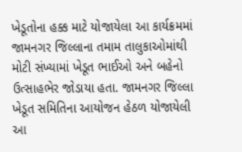ખેડૂતોના હક્ક માટે યોજાયેલા આ કાર્યક્રમમાં જામનગર જિલ્લાના તમામ તાલુકાઓમાંથી મોટી સંખ્યામાં ખેડૂત ભાઈઓ અને બહેનો ઉત્સાહભેર જોડાયા હતા. જામનગર જિલ્લા ખેડૂત સમિતિના આયોજન હેઠળ યોજાયેલી આ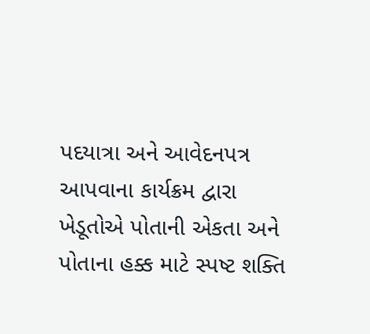પદયાત્રા અને આવેદનપત્ર આપવાના કાર્યક્રમ દ્વારા ખેડૂતોએ પોતાની એકતા અને પોતાના હક્ક માટે સ્પષ્ટ શક્તિ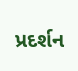પ્રદર્શન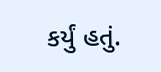કર્યું હતું.